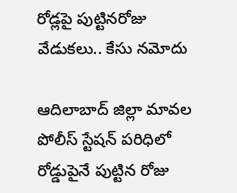రోడ్లపై పుట్టినరోజు వేడుకలు.. కేసు న‌మోదు

ఆదిలాబాద్ జిల్లా మావ‌ల పోలీస్ స్టేష‌న్ ప‌రిధిలో రోడ్డుపైనే పుట్టిన రోజు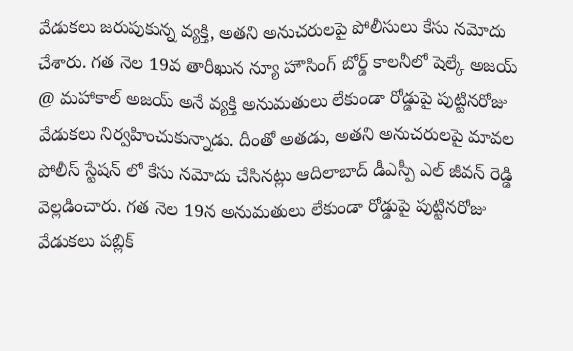వేడుక‌లు జ‌రుపుకున్న వ్య‌క్తి, అత‌ని అనుచ‌రుల‌పై పోలీసులు కేసు న‌మోదు చేశారు. గత నెల 19వ తారీఖున న్యూ హౌసింగ్ బోర్డ్ కాలనీలో షెల్కే అజయ్ @ మహాకాల్ అజయ్ అనే వ్యక్తి అనుమతులు లేకుండా రోడ్డుపై పుట్టినరోజు వేడుకలు నిర్వహించుకున్నాడు. దీంతో అత‌డు, అతని అనుచరులపై మావల పోలీస్ స్టేషన్ లో కేసు నమోదు చేసిన‌ట్లు ఆదిలాబాద్ డీఎస్పీ ఎల్ జీవన్ రెడ్డి వెల్ల‌డించారు. గత నెల 19న అనుమతులు లేకుండా రోడ్డుపై పుట్టినరోజు వేడుకలు పబ్లిక్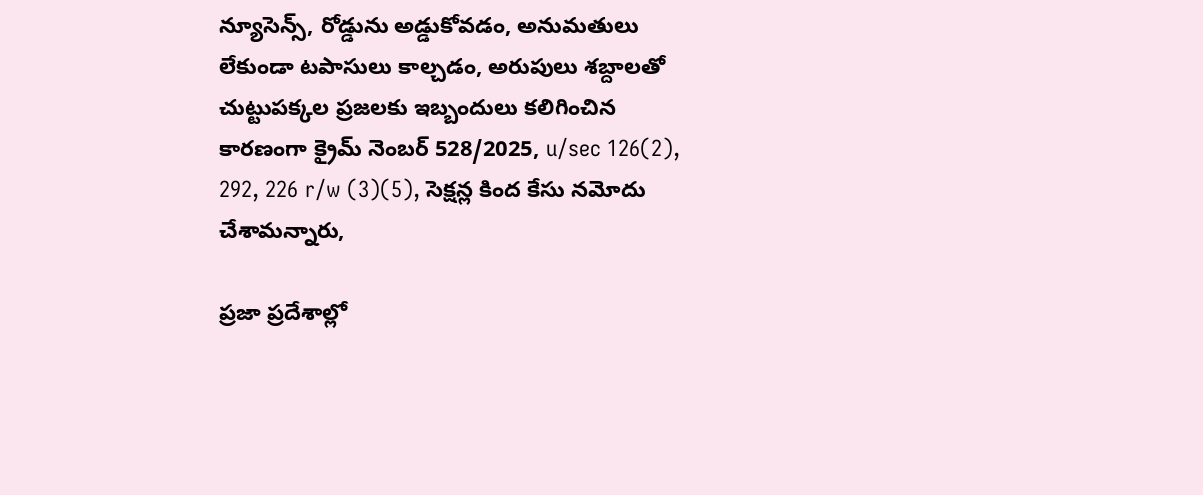న్యూసెన్స్, రోడ్డును అడ్డుకోవడం, అనుమతులు లేకుండా టపాసులు కాల్చడం, అరుపులు శబ్దాలతో చుట్టుపక్కల ప్రజలకు ఇబ్బందులు కలిగించిన కారణంగా క్రైమ్ నెంబర్ 528/2025, u/sec 126(2), 292, 226 r/w (3)(5), సెక్షన్ల కింద కేసు నమోదు చేశామ‌న్నారు,

ప్రజా ప్రదేశాల్లో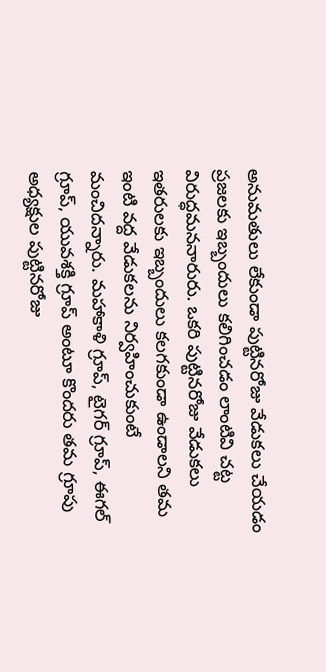అనుమతులు లేకుండా పుట్టినరోజు వేడుకలు చేయడం ప్రజలకు ఇబ్బందులు కలిగించడం లాంటివి చట్ట విరుద్ధమన‌నారురు. ఒకరి పుట్టినరోజు వేడుకలు ఇతరులకు ఇబ్బందులు కలగకుండా ఉండాలని తమ ఇంటి వద్ద వేడుకలను నిర్వహించుకుంటే మంచిదన్నారు. మహాకాళి గ్రూప్, టైగర్ గ్రూప్, ఈగల్ గ్రూప్, యువశక్తి గ్రూప్ అంటూ కొందరు తమ గ్రూపు అధ్యక్షుల పుట్టినరోజు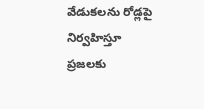వేడుకలను రోడ్లపై నిర్వహిస్తూ ప్రజలకు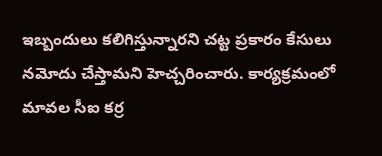ఇబ్బందులు కలిగిస్తున్నార‌ని చట్ట ప్రకారం కేసులు నమోదు చేస్తామ‌ని హెచ్చ‌రించారు. కార్యక్రమంలో మావల సీఐ కర్ర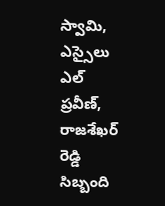స్వామి, ఎస్సైలు ఎల్ ప్రవీణ్, రాజశేఖర్ రెడ్డి సిబ్బంది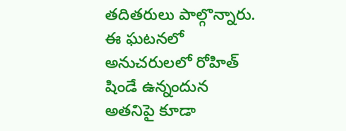తదితరులు పాల్గొన్నారు. ఈ ఘటనలో అనుచరులలో రోహిత్ షిండే ఉన్నందున అతనిపై కూడా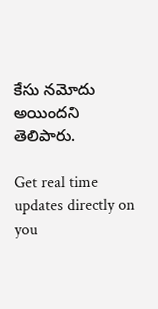కేసు నమోదు అయిందని తెలిపారు.

Get real time updates directly on you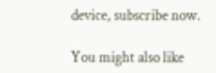device, subscribe now.

You might also like